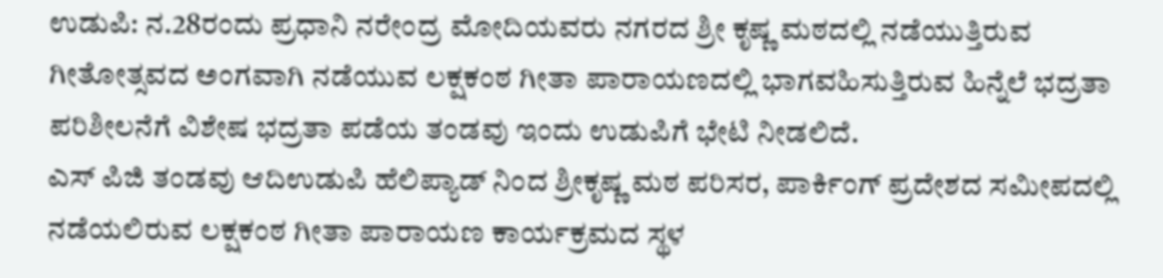ಉಡುಪಿ: ನ.28ರಂದು ಪ್ರಧಾನಿ ನರೇಂದ್ರ ಮೋದಿಯವರು ನಗರದ ಶ್ರೀ ಕೃಷ್ಣ ಮಠದಲ್ಲಿ ನಡೆಯುತ್ತಿರುವ ಗೀತೋತ್ಸವದ ಅಂಗವಾಗಿ ನಡೆಯುವ ಲಕ್ಷಕಂಠ ಗೀತಾ ಪಾರಾಯಣದಲ್ಲಿ ಭಾಗವಹಿಸುತ್ತಿರುವ ಹಿನ್ನೆಲೆ ಭದ್ರತಾ ಪರಿಶೀಲನೆಗೆ ವಿಶೇಷ ಭದ್ರತಾ ಪಡೆಯ ತಂಡವು ಇಂದು ಉಡುಪಿಗೆ ಭೇಟಿ ನೀಡಲಿದೆ.
ಎಸ್ ಪಿಜಿ ತಂಡವು ಆದಿಉಡುಪಿ ಹೆಲಿಪ್ಯಾಡ್ ನಿಂದ ಶ್ರೀಕೃಷ್ಣ ಮಠ ಪರಿಸರ, ಪಾರ್ಕಿಂಗ್ ಪ್ರದೇಶದ ಸಮೀಪದಲ್ಲಿ ನಡೆಯಲಿರುವ ಲಕ್ಷಕಂಠ ಗೀತಾ ಪಾರಾಯಣ ಕಾರ್ಯಕ್ರಮದ ಸ್ಥಳ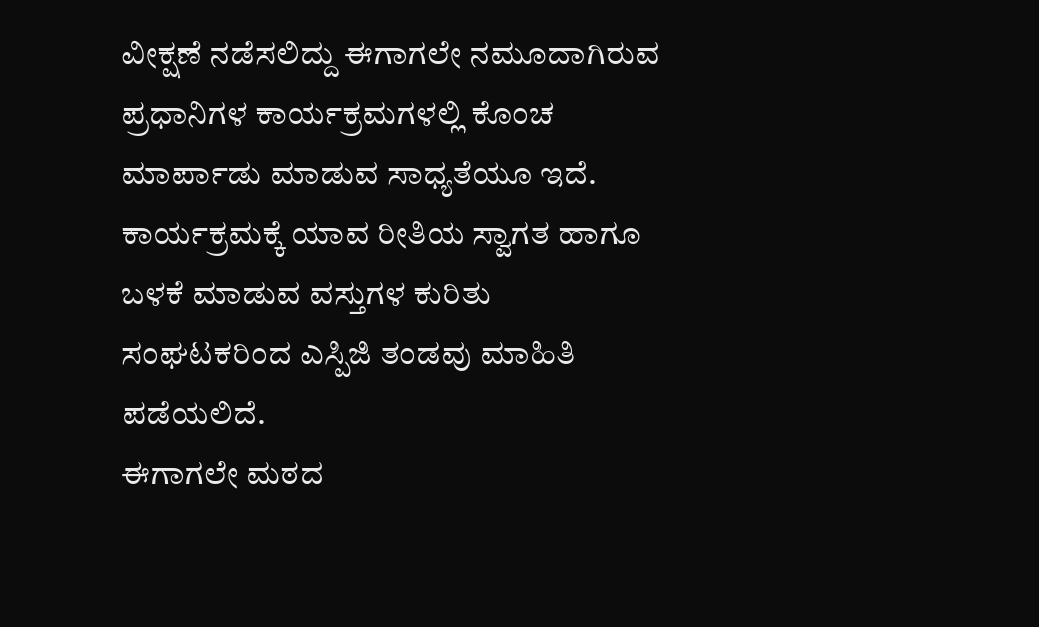ವೀಕ್ಷಣೆ ನಡೆಸಲಿದ್ದು ಈಗಾಗಲೇ ನಮೂದಾಗಿರುವ ಪ್ರಧಾನಿಗಳ ಕಾರ್ಯಕ್ರಮಗಳಲ್ಲಿ ಕೊಂಚ ಮಾರ್ಪಾಡು ಮಾಡುವ ಸಾಧ್ಯತೆಯೂ ಇದೆ. ಕಾರ್ಯಕ್ರಮಕ್ಕೆ ಯಾವ ರೀತಿಯ ಸ್ವಾಗತ ಹಾಗೂ ಬಳಕೆ ಮಾಡುವ ವಸ್ತುಗಳ ಕುರಿತು ಸಂಘಟಕರಿಂದ ಎಸ್ಪಿಜಿ ತಂಡವು ಮಾಹಿತಿ ಪಡೆಯಲಿದೆ.
ಈಗಾಗಲೇ ಮಠದ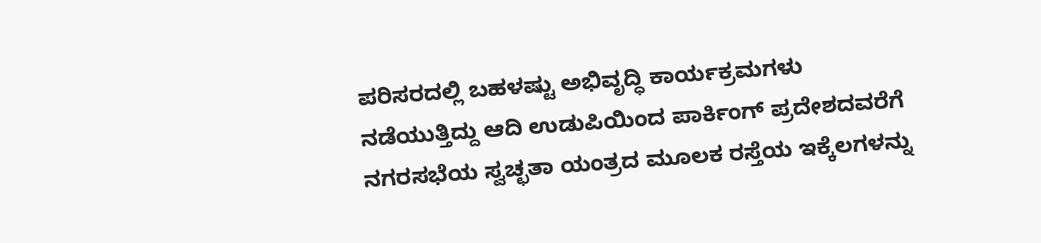ಪರಿಸರದಲ್ಲಿ ಬಹಳಷ್ಟು ಅಭಿವೃದ್ಧಿ ಕಾರ್ಯಕ್ರಮಗಳು ನಡೆಯುತ್ತಿದ್ದು ಆದಿ ಉಡುಪಿಯಿಂದ ಪಾರ್ಕಿಂಗ್ ಪ್ರದೇಶದವರೆಗೆ ನಗರಸಭೆಯ ಸ್ವಚ್ಛತಾ ಯಂತ್ರದ ಮೂಲಕ ರಸ್ತೆಯ ಇಕ್ಕೆಲಗಳನ್ನು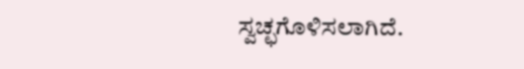ಸ್ವಚ್ಛಗೊಳಿಸಲಾಗಿದೆ.